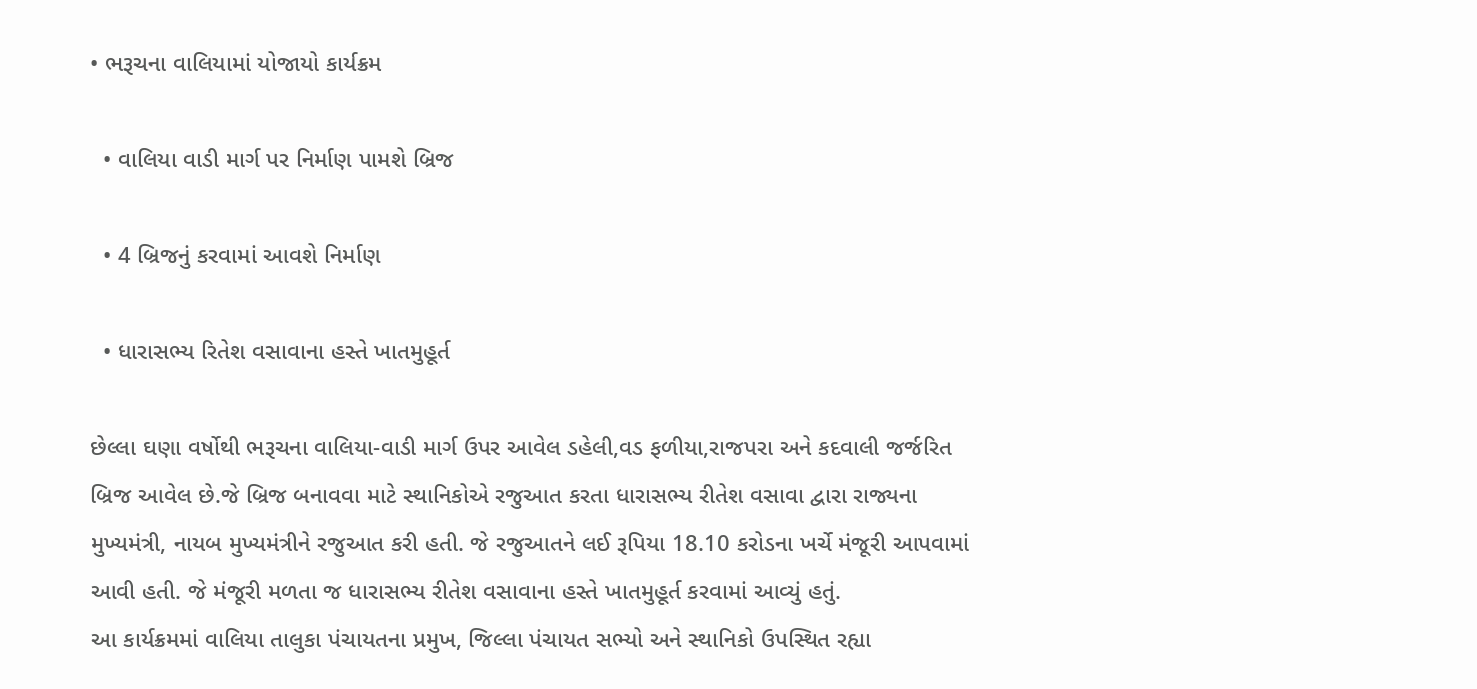• ભરૂચના વાલિયામાં યોજાયો કાર્યક્રમ

  • વાલિયા વાડી માર્ગ પર નિર્માણ પામશે બ્રિજ

  • 4 બ્રિજનું કરવામાં આવશે નિર્માણ

  • ધારાસભ્ય રિતેશ વસાવાના હસ્તે ખાતમુહૂર્ત

છેલ્લા ઘણા વર્ષોથી ભરૂચના વાલિયા-વાડી માર્ગ ઉપર આવેલ ડહેલી,વડ ફળીયા,રાજપરા અને કદવાલી જર્જરિત બ્રિજ આવેલ છે.જે બ્રિજ બનાવવા માટે સ્થાનિકોએ રજુઆત કરતા ધારાસભ્ય રીતેશ વસાવા દ્વારા રાજ્યના મુખ્યમંત્રી, નાયબ મુખ્યમંત્રીને રજુઆત કરી હતી. જે રજુઆતને લઈ રૂપિયા 18.10 કરોડના ખર્ચે મંજૂરી આપવામાં આવી હતી. જે મંજૂરી મળતા જ ધારાસભ્ય રીતેશ વસાવાના હસ્તે ખાતમુહૂર્ત કરવામાં આવ્યું હતું.
આ કાર્યક્રમમાં વાલિયા તાલુકા પંચાયતના પ્રમુખ, જિલ્લા પંચાયત સભ્યો અને સ્થાનિકો ઉપસ્થિત રહ્યા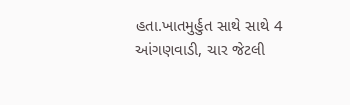હતા.ખાતમુર્હુત સાથે સાથે 4 આંગણવાડી, ચાર જેટલી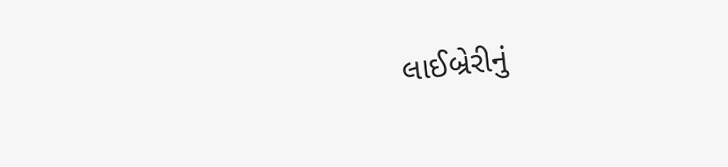લાઈબ્રેરીનું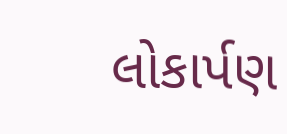લોકાર્પણ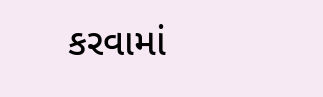કરવામાં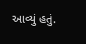આવ્યું હતું.